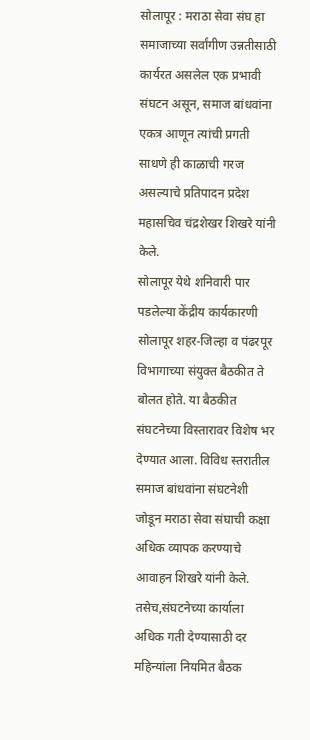सोलापूर : मराठा सेवा संघ हा समाजाच्या सर्वांगीण उन्नतीसाठी कार्यरत असलेल एक प्रभावी संघटन असून, समाज बांधवांना एकत्र आणून त्यांची प्रगती साधणे ही काळाची गरज असल्याचे प्रतिपादन प्रदेश महासचिव चंद्रशेखर शिखरे यांनी केले.
सोलापूर येथे शनिवारी पार पडलेल्या केंद्रीय कार्यकारणी सोलापूर शहर-जिल्हा व पंढरपूर विभागाच्या संयुक्त बैठकीत ते बोलत होते. या बैठकीत संघटनेच्या विस्तारावर विशेष भर देण्यात आला. विविध स्तरातील समाज बांधवांना संघटनेशी जोडून मराठा सेवा संघाची कक्षा अधिक व्यापक करण्याचे आवाहन शिखरे यांनी केले. तसेच,संघटनेच्या कार्याला अधिक गती देण्यासाठी दर महिन्यांला नियमित बैठक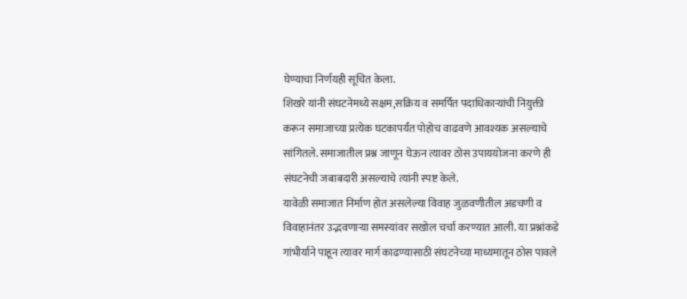घेण्याचा निर्णयही सूचित केला.
शिखरे यांनी संघटनेमध्ये सक्षम,सक्रिय व समर्पित पदाधिकाऱ्यांची नियुक्ती करून समाजाच्या प्रत्येक घटकापर्यंत पोहोच वाढवणे आवश्यक असल्याचे सांगितले. समाजातील प्रश्न जाणून घेऊन त्यावर ठोस उपाययोजना करणे ही संघटनेची जबाबदारी असल्याचे त्यांनी स्पष्ट केले.
यावेळी समाजात निर्माण होत असलेल्या विवाह जुळवणीतील अडचणी व विवाहानंतर उद्भवणाऱ्या समस्यांवर सखोल चर्चा करण्यात आली. या प्रश्नांकडे गांभीर्याने पाहून त्यावर मार्ग काढण्यासाठी संघटनेच्या माध्यमातून ठोस पावले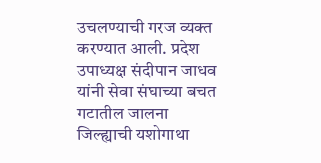उचलण्याची गरज व्यक्त करण्यात आली. प्रदेश उपाध्यक्ष संदीपान जाधव यांनी सेवा संघाच्या बचत गटातील जालना जिल्ह्याची यशोगाथा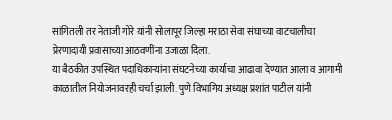सांगितली तर नेताजी गोरे यांनी सोलापूर जिल्हा मराठा सेवा संघाच्या वाटचालीचा प्रेरणादायी प्रवासाच्या आठवणींना उजाळा दिला.
या बैठकीत उपस्थित पदाधिकाऱ्यांना संघटनेच्या कार्याचा आढावा देण्यात आला व आगामी काळातील नियोजनावरही चर्चा झाली. पुणे विभागिय अध्यक्ष प्रशांत पाटील यांनी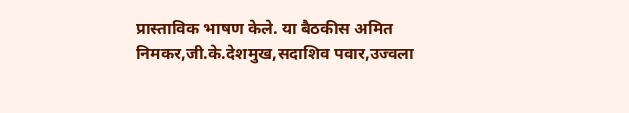प्रास्ताविक भाषण केले. या बैठकीस अमित निमकर,जी.के.देशमुख,सदाशिव पवार,उज्वला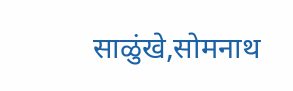साळुंखे,सोमनाथ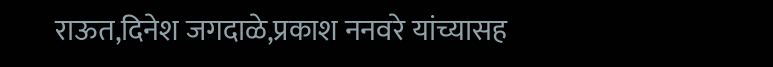राऊत,दिनेश जगदाळे,प्रकाश ननवरे यांच्यासह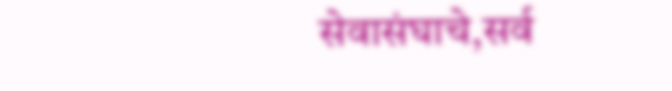सेवासंघाचे,सर्व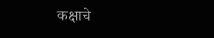कक्षाचे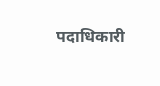पदाधिकारी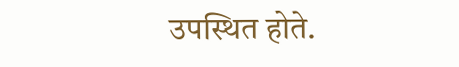उपस्थित होते.